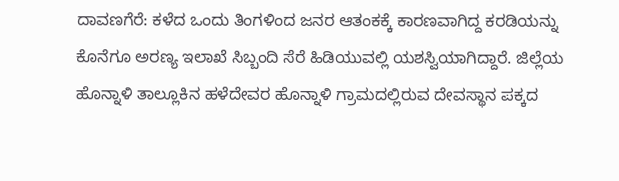ದಾವಣಗೆರೆ: ಕಳೆದ ಒಂದು ತಿಂಗಳಿಂದ ಜನರ ಆತಂಕಕ್ಕೆ ಕಾರಣವಾಗಿದ್ದ ಕರಡಿಯನ್ನು ಕೊನೆಗೂ ಅರಣ್ಯ ಇಲಾಖೆ ಸಿಬ್ಬಂದಿ ಸೆರೆ ಹಿಡಿಯುವಲ್ಲಿ ಯಶಸ್ವಿಯಾಗಿದ್ದಾರೆ. ಜಿಲ್ಲೆಯ ಹೊನ್ನಾಳಿ ತಾಲ್ಲೂಕಿನ ಹಳೆದೇವರ ಹೊನ್ನಾಳಿ ಗ್ರಾಮದಲ್ಲಿರುವ ದೇವಸ್ಥಾನ ಪಕ್ಕದ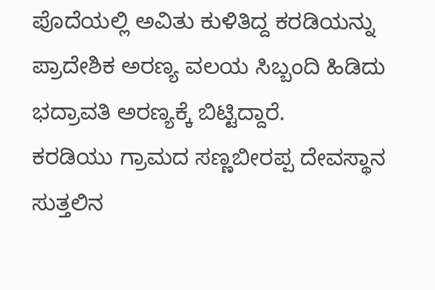ಪೊದೆಯಲ್ಲಿ ಅವಿತು ಕುಳಿತಿದ್ದ ಕರಡಿಯನ್ನು ಪ್ರಾದೇಶಿಕ ಅರಣ್ಯ ವಲಯ ಸಿಬ್ಬಂದಿ ಹಿಡಿದು ಭದ್ರಾವತಿ ಅರಣ್ಯಕ್ಕೆ ಬಿಟ್ಟಿದ್ದಾರೆ.
ಕರಡಿಯು ಗ್ರಾಮದ ಸಣ್ಣಬೀರಪ್ಪ ದೇವಸ್ಥಾನ ಸುತ್ತಲಿನ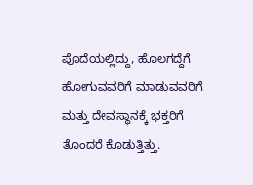ಪೊದೆಯಲ್ಲಿದ್ದು, ಹೊಲಗದ್ದೆಗೆ ಹೋಗುವವರಿಗೆ ಮಾಡುವವರಿಗೆ ಮತ್ತು ದೇವಸ್ಥಾನಕ್ಕೆ ಭಕ್ತರಿಗೆ ತೊಂದರೆ ಕೊಡುತ್ತಿತ್ತು.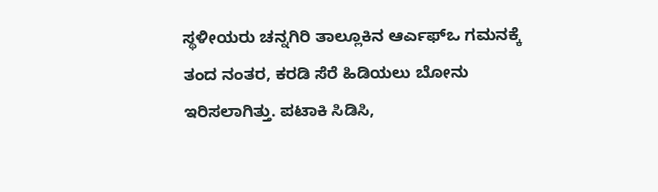ಸ್ಥಳೀಯರು ಚನ್ನಗಿರಿ ತಾಲ್ಲೂಕಿನ ಆರ್ಎಫ್ಒ ಗಮನಕ್ಕೆ ತಂದ ನಂತರ, ಕರಡಿ ಸೆರೆ ಹಿಡಿಯಲು ಬೋನು ಇರಿಸಲಾಗಿತ್ತು. ಪಟಾಕಿ ಸಿಡಿಸಿ,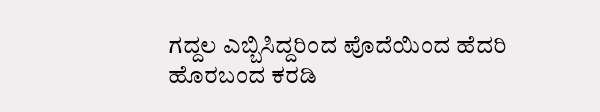ಗದ್ದಲ ಎಬ್ಬಿಸಿದ್ದರಿಂದ ಪೊದೆಯಿಂದ ಹೆದರಿ ಹೊರಬಂದ ಕರಡಿ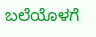ಬಲೆಯೊಳಗೆ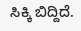ಸಿಕ್ಕಿ ಬಿದ್ದಿದೆ.